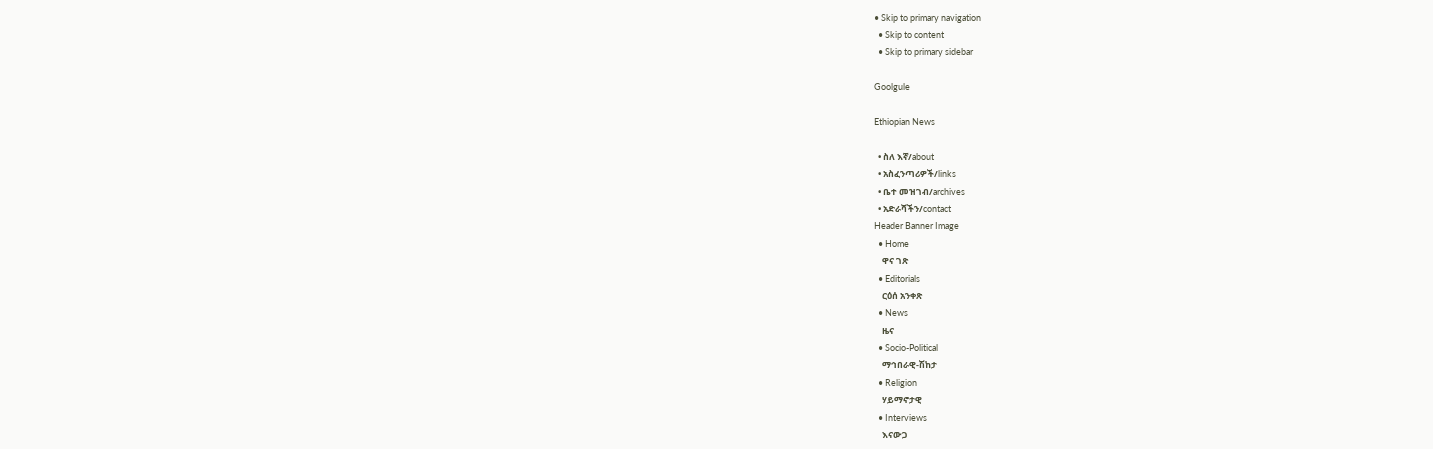• Skip to primary navigation
  • Skip to content
  • Skip to primary sidebar

Goolgule

Ethiopian News

  • ስለ እኛ/about
  • አስፈንጣሪዎች/links
  • ቤተ መዝገብ/archives
  • አድራሻችን/contact
Header Banner Image
  • Home
    ዋና ገጽ
  • Editorials
    ርዕሰ አንቀጽ
  • News
    ዜና
  • Socio-Political
    ማኅበራዊ-ሽከታ
  • Religion
    ሃይማኖታዊ
  • Interviews
    እናውጋ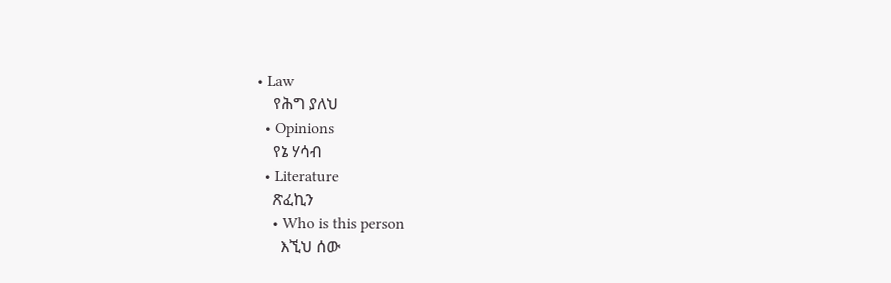• Law
    የሕግ ያለህ
  • Opinions
    የኔ ሃሳብ
  • Literature
    ጽፈኪን
    • Who is this person
      እኚህ ሰው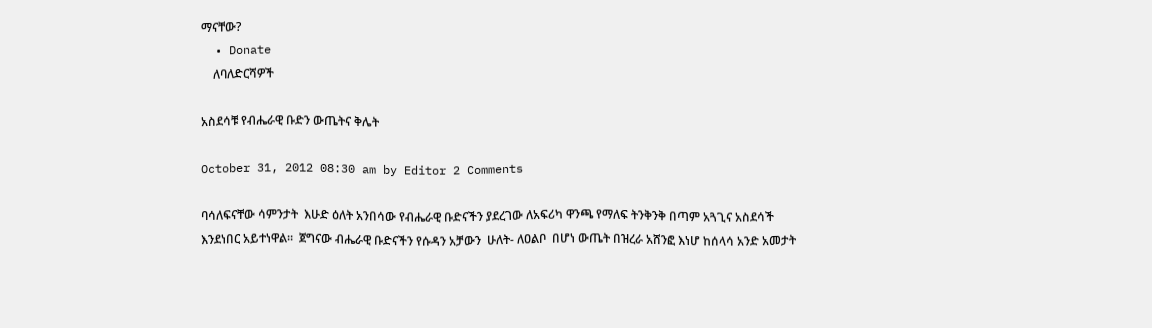ማናቸው?
  • Donate
    ለባለድርሻዎች

አስደሳቹ የብሔራዊ ቡድን ውጤትና ቅሌት

October 31, 2012 08:30 am by Editor 2 Comments

ባሳለፍናቸው ሳምንታት  እሁድ ዕለት አንበሳው የብሔራዊ ቡድናችን ያደረገው ለአፍሪካ ዋንጫ የማለፍ ትንቅንቅ በጣም አጓጊና አስደሳች እንደነበር አይተነዋል።  ጀግናው ብሔራዊ ቡድናችን የሱዳን አቻውን  ሁለት- ለዐልቦ  በሆነ ውጤት በዝረራ አሸንፎ እነሆ ከሰላሳ አንድ አመታት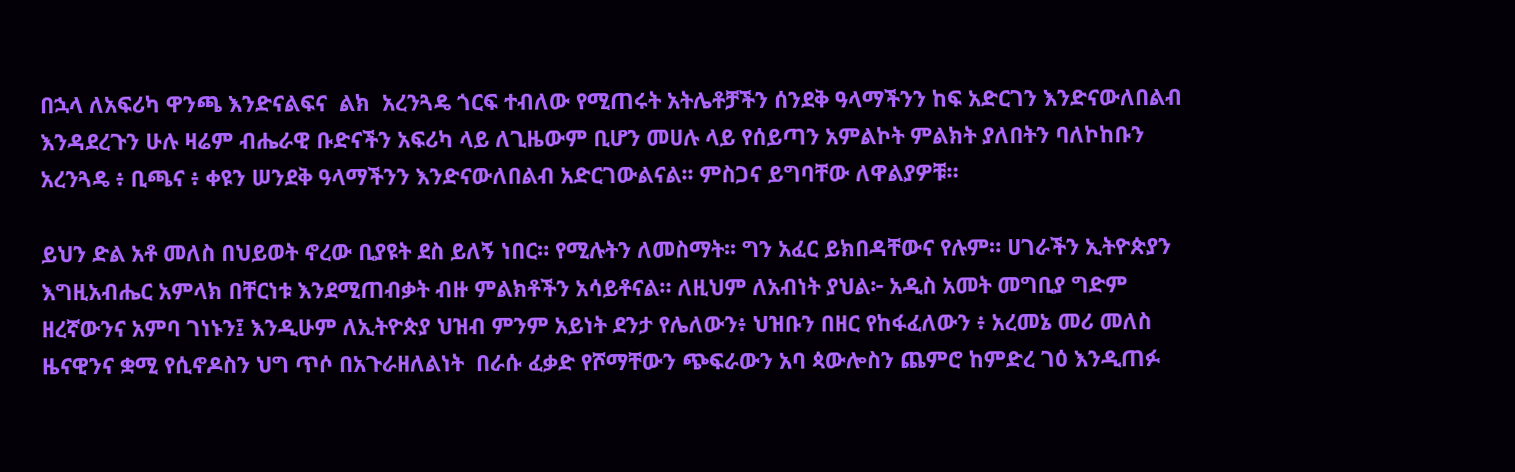በኋላ ለአፍሪካ ዋንጫ እንድናልፍና  ልክ  አረንጓዴ ጎርፍ ተብለው የሚጠሩት አትሌቶቻችን ሰንደቅ ዓላማችንን ከፍ አድርገን እንድናውለበልብ እንዳደረጉን ሁሉ ዛሬም ብሔራዊ ቡድናችን አፍሪካ ላይ ለጊዜውም ቢሆን መሀሉ ላይ የሰይጣን አምልኮት ምልክት ያለበትን ባለኮከቡን አረንጓዴ ፥ ቢጫና ፥ ቀዩን ሠንደቅ ዓላማችንን እንድናውለበልብ አድርገውልናል፡፡ ምስጋና ይግባቸው ለዋልያዎቹ።

ይህን ድል አቶ መለስ በህይወት ኖረው ቢያዩት ደስ ይለኝ ነበር። የሚሉትን ለመስማት፡፡ ግን አፈር ይክበዳቸውና የሉም። ሀገራችን ኢትዮጵያን እግዚአብሔር አምላክ በቸርነቱ እንደሚጠብቃት ብዙ ምልክቶችን አሳይቶናል። ለዚህም ለአብነት ያህል፦ አዲስ አመት መግቢያ ግድም ዘረኛውንና አምባ ገነኑን፤ እንዲሁም ለኢትዮጵያ ህዝብ ምንም አይነት ደንታ የሌለውን፥ ህዝቡን በዘር የከፋፈለውን ፥ አረመኔ መሪ መለስ ዜናዊንና ቋሚ የሲኖዶስን ህግ ጥሶ በአጉራዘለልነት  በራሱ ፈቃድ የሾማቸውን ጭፍራውን አባ ጳውሎስን ጨምሮ ከምድረ ገዕ እንዲጠፉ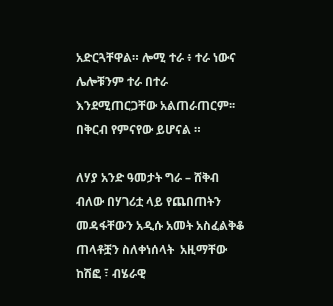አድርጓቸዋል። ሎሚ ተራ ፥ ተራ ነውና ሌሎቹንም ተራ በተራ  እንደሚጠርጋቸው አልጠራጠርም፡፡ በቅርብ የምናየው ይሆናል ።

ለሃያ አንድ ዓመታት ግራ – ሸቅብ ብለው በሃገሪቷ ላይ የጨበጠትን መዳፋቸውን አዲሱ አመት አስፈልቅቆ ጠላቶቿን ስለቀነሰላት  አዚማቸው ከሽፎ ፣ ብሄራዊ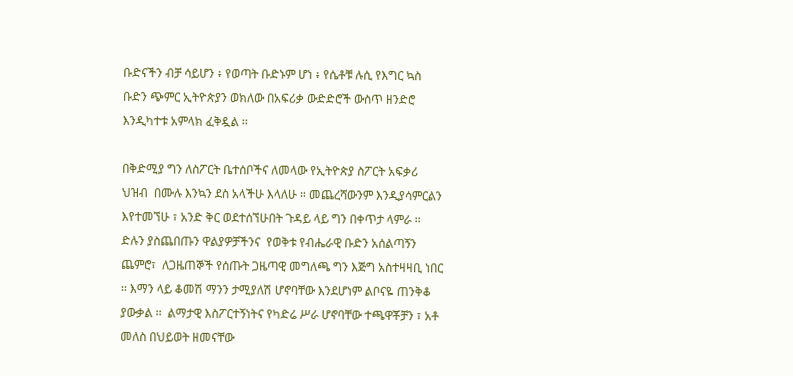ቡድናችን ብቻ ሳይሆን ፥ የወጣት ቡድኑም ሆነ ፥ የሴቶቹ ሉሲ የእግር ኳስ ቡድን ጭምር ኢትዮጵያን ወክለው በአፍሪቃ ውድድሮች ውስጥ ዘንድሮ እንዲካተቱ አምላክ ፈቅዷል ፡፡

በቅድሚያ ግን ለስፖርት ቤተሰቦችና ለመላው የኢትዮጵያ ስፖርት አፍቃሪ ህዝብ  በሙሉ እንኳን ደስ አላችሁ እላለሁ ። መጨረሻውንም እንዲያሳምርልን እየተመኘሁ ፣ አንድ ቅር ወደተሰኘሁበት ጉዳይ ላይ ግን በቀጥታ ላምራ ፡፡ ድሉን ያስጨበጡን ዋልያዎቻችንና  የወቅቱ የብሔራዊ ቡድን አሰልጣኝን ጨምሮ፣  ለጋዜጠኞች የሰጡት ጋዜጣዊ መግለጫ ግን እጅግ አስተዛዛቢ ነበር ፡፡ እማን ላይ ቆመሽ ማንን ታሚያለሽ ሆኖባቸው እንደሆነም ልቦናዬ ጠንቅቆ ያውቃል ፡፡  ልማታዊ እስፖርተኝነትና የካድሬ ሥራ ሆኖባቸው ተጫዋቾቻን ፣ አቶ መለስ በህይወት ዘመናቸው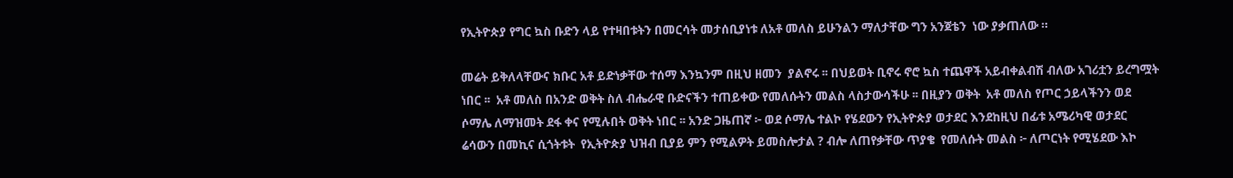የኢትዮጵያ የግር ኳስ ቡድን ላይ የተዛበቱትን በመርሳት መታሰቢያነቱ ለአቶ መለስ ይሁንልን ማለታቸው ግን አንጀቴን  ነው ያቃጠለው ።

መሬት ይቅለላቸውና ክቡር አቶ ይድነቃቸው ተሰማ እንኳንም በዚህ ዘመን  ያልኖሩ ፡፡ በህይወት ቢኖሩ ኖሮ ኳስ ተጨዋች አይብቀልብሽ ብለው አገሪቷን ይረግሟት ነበር ፡፡  አቶ መለስ በአንድ ወቅት ስለ ብሔራዊ ቡድናችን ተጠይቀው የመለሱትን መልስ ላስታውሳችሁ ፡፡ በዚያን ወቅት  አቶ መለስ የጦር ኃይላችንን ወደ ሶማሌ ለማዝመት ደፋ ቀና የሚሉበት ወቅት ነበር ፡፡ አንድ ጋዜጠኛ ፦ ወደ ሶማሌ ተልኮ የሄደውን የኢትዮጵያ ወታደር እንደከዚህ በፊቱ አሜሪካዊ ወታደር  ሬሳውን በመኪና ሲጎትቱት  የኢትዮጵያ ህዝብ ቢያይ ምን የሚልዎት ይመስሎታል ? ብሎ ለጠየቃቸው ጥያቄ  የመለሱት መልስ ፦ ለጦርነት የሚሄደው እኮ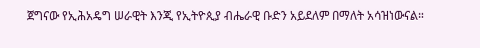ጀግናው የኢሕአዴግ ሠራዊት እንጂ የኢትዮጲያ ብሔራዊ ቡድን አይደለም በማለት አሳዝነውናል።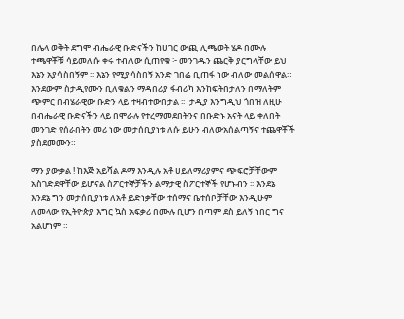በሌላ ወቅት ደግሞ ብሔራዊ ቡድናችን ከሀገር ውጪ ሊጫወት ሄዶ በሙሉ ተጫዋቾቹ ሳይመለሱ ቀሩ ተብለው ሲጠየቁ ፦ መንገዱን ጨርቅ ያርግላቸው ይህ እኔን አያሳስበኝም ፡፡ እኔን የሚያሳስበኝ አንድ ገበሬ ቢጠፋ ነው ብለው መልሰዋል።  እንደውም ስታዲየሙን ቢለቁልን ማዳበሪያ ፋብሪካ እንከፍትበታለን በማለትም ጭምር በብሄራዊው ቡድን ላይ ተዛብተውበታል ፡፡  ታዲያ እንግዲህ ጎበዝ ለዚሁ በብሔራዊ ቡድናችን ላይ በሞራሉ የተረማመደበትንና በቡድኑ አናት ላይ ቀለበት መንገድ የሰራበትን መሪ ነው መታሰቢያነቱ ለሱ ይሁን ብለውአሰልጣኝና ተጨዋቾች ያስደመሙን።

ማን ያውቃል ! ከእጅ አይሻል ዶማ እንዲሉ አቶ ሀይለማሪያምና ጭፍሮቻቸውም አስገድደዋቸው ይሆናል ስፖርተኞቻችን ልማታዊ ስፖርተኞች የሆኑብን ፡፡ እንደኔ እንደኔ ግን መታሰቢያነቱ ለአቶ ይድነቃቸው ተሰማና ቤተሰቦቻቸው እንዲሁም ለመላው የኢትዮጵያ እግር ኳስ አፍቃሪ በሙሉ ቢሆን በጣም ደስ ይለኝ ነበር ግና አልሆነም ።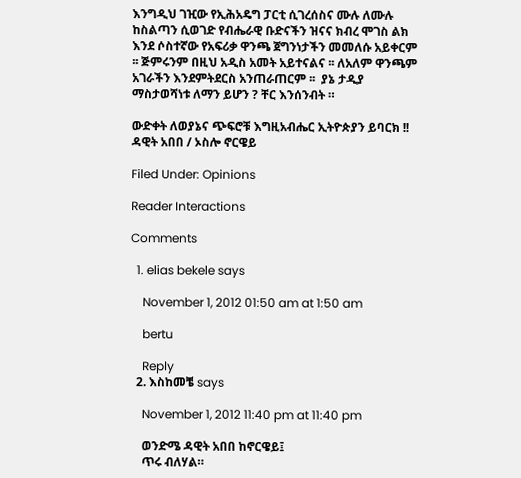እንግዲህ ገዢው የኢሕአዴግ ፓርቲ ሲገረሰስና ሙሉ ለሙሉ ከስልጣን ሲወገድ የብሔራዊ ቡድናችን ዝናና ክብረ ሞገስ ልክ እንደ ሶስተኛው የአፍሪቃ ዋንጫ ጀግንነታችን መመለሱ አይቀርም ፡፡ ጅምሩንም በዚህ አዲስ አመት አይተናልና ፡፡ ለአለም ዋንጫም አገራችን እንደምትደርስ አንጠራጠርም ፡፡  ያኔ ታዲያ ማስታወሻነቱ ለማን ይሆን ? ቸር እንሰንብት ።

ውድቀት ለወያኔና ጭፍሮቹ እግዚአብሔር ኢትዮጵያን ይባርክ !!
ዳዊት አበበ / ኦስሎ ኖርዌይ

Filed Under: Opinions

Reader Interactions

Comments

  1. elias bekele says

    November 1, 2012 01:50 am at 1:50 am

    bertu

    Reply
  2. እስከመቼ says

    November 1, 2012 11:40 pm at 11:40 pm

    ወንድሜ ዳዊት አበበ ከኖርዌይ፤
    ጥሩ ብለሃል።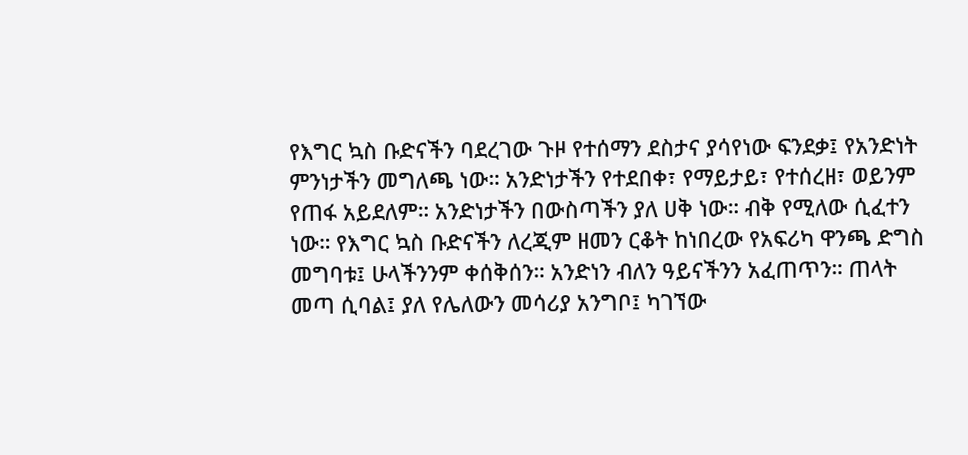የእግር ኳስ ቡድናችን ባደረገው ጉዞ የተሰማን ደስታና ያሳየነው ፍንደቃ፤ የአንድነት ምንነታችን መግለጫ ነው። አንድነታችን የተደበቀ፣ የማይታይ፣ የተሰረዘ፣ ወይንም የጠፋ አይደለም። አንድነታችን በውስጣችን ያለ ሀቅ ነው። ብቅ የሚለው ሲፈተን ነው። የእግር ኳስ ቡድናችን ለረጂም ዘመን ርቆት ከነበረው የአፍሪካ ዋንጫ ድግስ መግባቱ፤ ሁላችንንም ቀሰቅሰን። አንድነን ብለን ዓይናችንን አፈጠጥን። ጠላት መጣ ሲባል፤ ያለ የሌለውን መሳሪያ አንግቦ፤ ካገኘው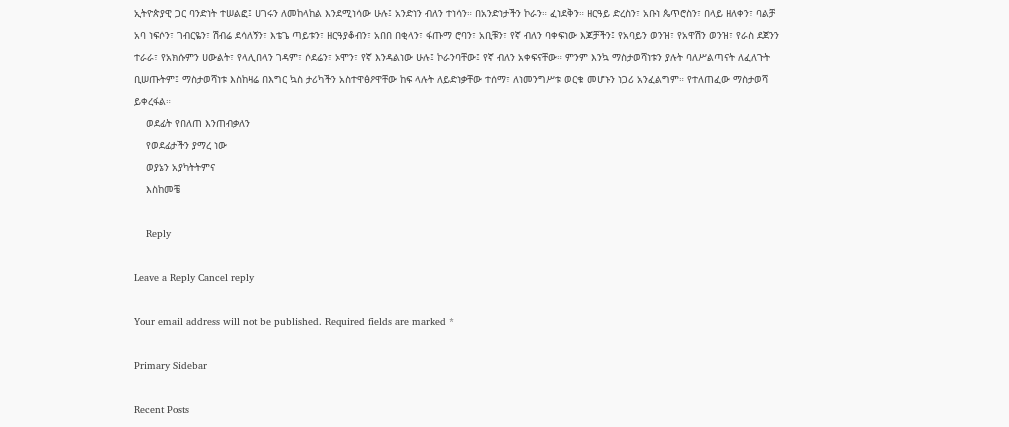ኢትዮጵያዊ ጋር ባንድነት ተሠልፎ፤ ሀገሩን ለመከላከል እንደሚነሳው ሁሉ፤ አንድነን ብለን ተነሳን። በአንድነታችን ኮራን። ፈነደቅን። ዘርዓይ ድረስን፣ አቡነ ጴጥሮስን፣ በላይ ዘለቀን፣ ባልቻ አባ ነፍሶን፣ ገብርዬን፣ ሽብሬ ደሳለኝን፣ እቴጌ ጣይቱን፣ ዘርዓያቆብን፣ አበበ በቂላን፣ ፋጡማ ሮባን፣ አቢቹን፣ የኛ ብለን ባቀፍነው እጆቻችን፤ የአባይን ወንዝ፣ የአዋሽን ወንዝ፣ የራስ ደጀንን ተራራ፣ የአክሱምን ሀውልት፣ የላሊበላን ገዳም፣ ሶደሬን፣ ኦሞን፣ የኛ እንዳልነው ሁሉ፤ ኮራንባቸው፤ የኛ ብለን አቀፍናቸው። ምንም እንኳ ማስታወሻነቱን ያሉት ባለሥልጣናት ለፈለጉት ቢሠጡትም፤ ማስታወሻነቱ እስከዛሬ በእግር ኳስ ታሪካችን አስተዋፅዖዋቸው ከፍ ላሉት ለይድነቃቸው ተሰማ፣ ለነመንግሥቱ ወርቁ መሆኑን ነጋሪ አንፈልግም። የተለጠፈው ማስታወሻ ይቀረፋል።
    ወደፊት የበለጠ እንጠብቃለን
    የወደፊታችን ያማረ ነው
    ወያኔን አያካትትምና
    እስከመቼ

    Reply

Leave a Reply Cancel reply

Your email address will not be published. Required fields are marked *

Primary Sidebar

Recent Posts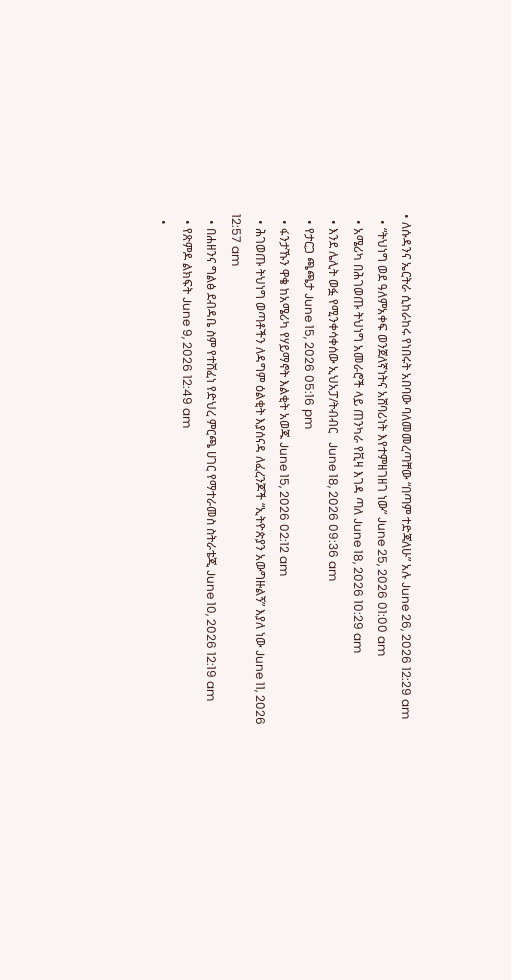• ለሱዳንና ኤርትራ ሲከራከሩ የነበሩት አበባው ባለመመረጣቸው “በጣም ተድጃለሁ” አሉ June 26, 2026 12:29 am
  • “ትህነግ ወደ ዓለምአቀፍ ወንጀለኛነትና አሸባሪነት እየተምዘገዘገ ነው” June 25, 2026 01:00 am
  • አሜሪካ በሕገወጡ ትህነግ አመራሮች ላይ ጠንካራ የቪዛ እገዳ ጣለ June 18, 2026 10:29 am
  • እንደ ሌሊት ወፏ የሚንቀሳቀሰው ኢህአፓ/ትብብር   June 18, 2026 09:36 am
  • የታርጋ ጫጫታ June 15, 2026 05:16 pm
  • ፋንታኹን ዋቄ ከአሜሪካ የሃይማኖት እልቂት አወጁ June 15, 2026 02:12 am
  • ሕገወጡ ትህነግ ወጣቶችን ለዳግም ዕልቂት እያሰናዳ ለፈረንጆች “ኢትዮጵያን አውግዙልኝ” እያለ ነው June 11, 2026 12:57 am
  • በሐዘንና ግልፅ ደብዳቤ ስም የተሸፈነ የድህረ ምርጫ ሀገር የማተራመስ ስትራቴጂ June 10, 2026 12:19 am
  • የጽምዶ ልክፍት June 9, 2026 12:49 am
  •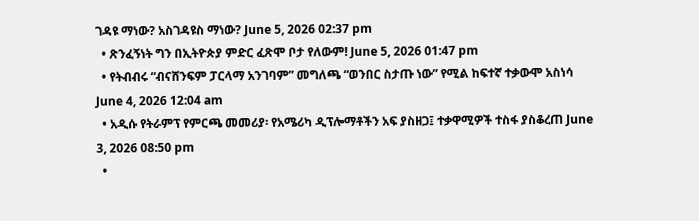ገዳዩ ማነው? አስገዳዩስ ማነው? June 5, 2026 02:37 pm
  • ጽንፈኝነት ግን በኢትዮጵያ ምድር ፈጽሞ ቦታ የለውም! June 5, 2026 01:47 pm
  • የትብብሩ “ብናሸንፍም ፓርላማ አንገባም” መግለጫ “ወንበር ስታጡ ነው” የሚል ከፍተኛ ተቃውሞ አስነሳ June 4, 2026 12:04 am
  • አዲሱ የትራምፕ የምርጫ መመሪያ፡ የአሜሪካ ዲፕሎማቶችን አፍ ያስዘጋ፤ ተቃዋሚዎች ተስፋ ያስቆረጠ June 3, 2026 08:50 pm
  •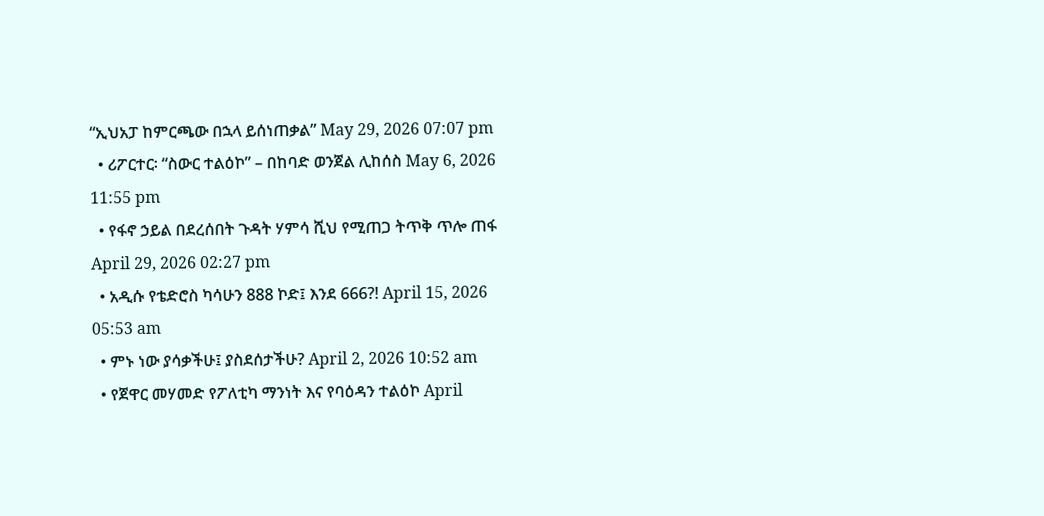“ኢህአፓ ከምርጫው በኋላ ይሰነጠቃል” May 29, 2026 07:07 pm
  • ሪፖርተር፡ “ስውር ተልዕኮ” – በከባድ ወንጀል ሊከሰስ May 6, 2026 11:55 pm
  • የፋኖ ኃይል በደረሰበት ጉዳት ሃምሳ ሺህ የሚጠጋ ትጥቅ ጥሎ ጠፋ April 29, 2026 02:27 pm
  • አዲሱ የቴድሮስ ካሳሁን 888 ኮድ፤ እንደ 666?! April 15, 2026 05:53 am
  • ምኑ ነው ያሳቃችሁ፤ ያስደሰታችሁ? April 2, 2026 10:52 am
  • የጀዋር መሃመድ የፖለቲካ ማንነት እና የባዕዳን ተልዕኮ April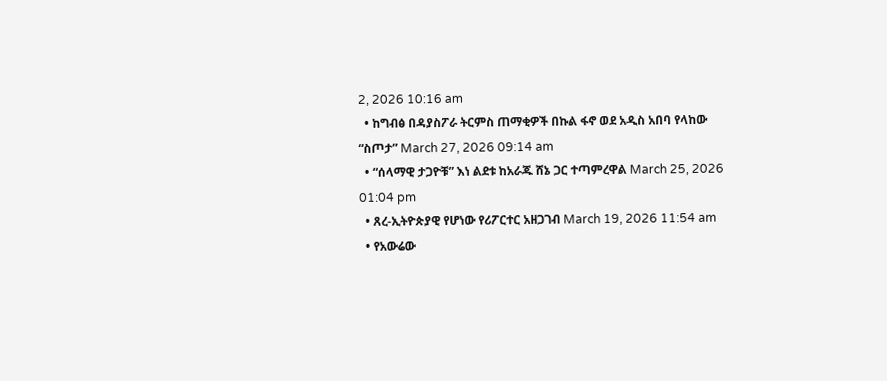2, 2026 10:16 am
  • ከግብፅ በዳያስፖራ ትርምስ ጠማቂዎች በኩል ፋኖ ወደ አዲስ አበባ የላከው “ስጦታ” March 27, 2026 09:14 am
  • “ሰላማዊ ታጋዮቹ” እነ ልደቱ ከአራጁ ሸኔ ጋር ተጣምረዋል March 25, 2026 01:04 pm
  • ጸረ-ኢትዮጵያዊ የሆነው የሪፖርተር አዘጋገብ March 19, 2026 11:54 am
  • የአውሬው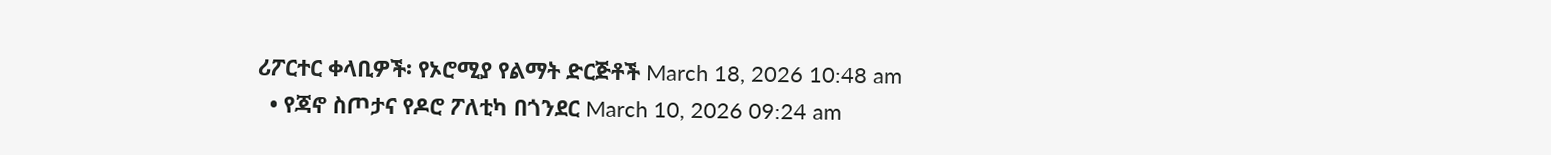ሪፖርተር ቀላቢዎች፡ የኦሮሚያ የልማት ድርጅቶች March 18, 2026 10:48 am
  • የጃኖ ስጦታና የዶሮ ፖለቲካ በጎንደር March 10, 2026 09:24 am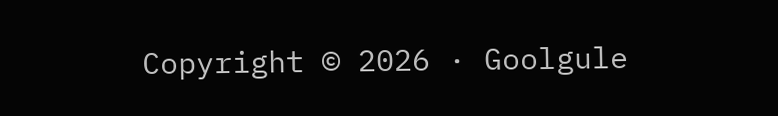Copyright © 2026 · Goolgule